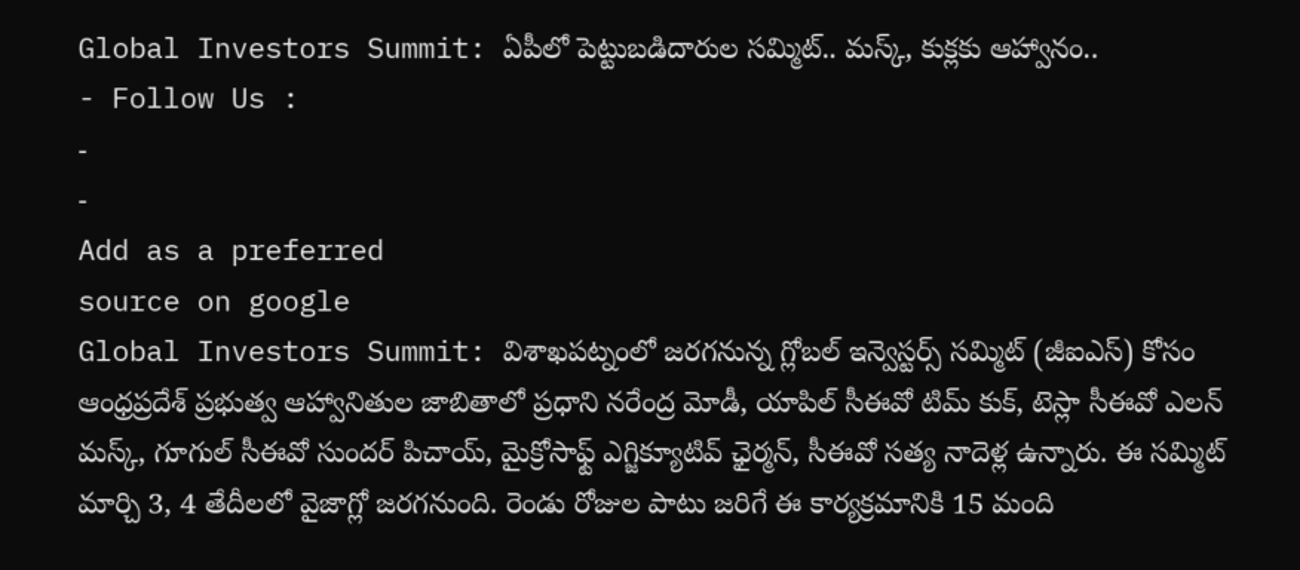Global Investors Summit: ఏపీలో పెట్టుబడిదారుల సమ్మిట్.. మస్క్, కుక్లకు ఆహ్వానం..
- Follow Us :
-
-
Add as a preferred
source on google
Global Investors Summit: విశాఖపట్నంలో జరగనున్న గ్లోబల్ ఇన్వెస్టర్స్ సమ్మిట్ (జీఐఎస్) కోసం ఆంధ్రప్రదేశ్ ప్రభుత్వ ఆహ్వానితుల జాబితాలో ప్రధాని నరేంద్ర మోడీ, యాపిల్ సీఈవో టిమ్ కుక్, టెస్లా సీఈవో ఎలన్ మస్క్, గూగుల్ సీఈవో సుందర్ పిచాయ్, మైక్రోసాఫ్ట్ ఎగ్జిక్యూటివ్ ఛైర్మన్, సీఈవో సత్య నాదెళ్ల ఉన్నారు. ఈ సమ్మిట్ మార్చి 3, 4 తేదీలలో వైజాగ్లో జరగనుంది. రెండు రోజుల పాటు జరిగే ఈ కార్యక్రమానికి 15 మంది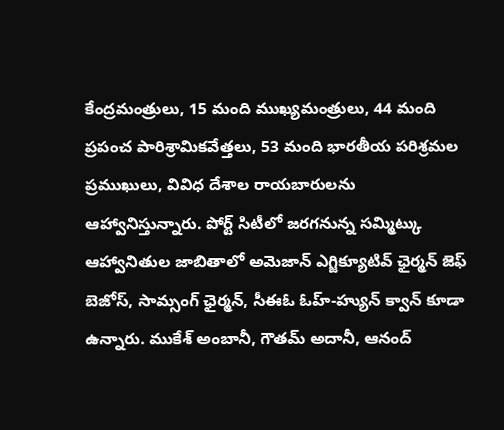కేంద్రమంత్రులు, 15 మంది ముఖ్యమంత్రులు, 44 మంది ప్రపంచ పారిశ్రామికవేత్తలు, 53 మంది భారతీయ పరిశ్రమల ప్రముఖులు, వివిధ దేశాల రాయబారులను ఆహ్వానిస్తున్నారు. పోర్ట్ సిటీలో జరగనున్న సమ్మిట్కు ఆహ్వానితుల జాబితాలో అమెజాన్ ఎగ్జిక్యూటివ్ ఛైర్మన్ జెఫ్ బెజోస్, సామ్సంగ్ ఛైర్మన్, సీఈఓ ఓహ్-హ్యున్ క్వాన్ కూడా ఉన్నారు. ముకేశ్ అంబానీ, గౌతమ్ అదానీ, ఆనంద్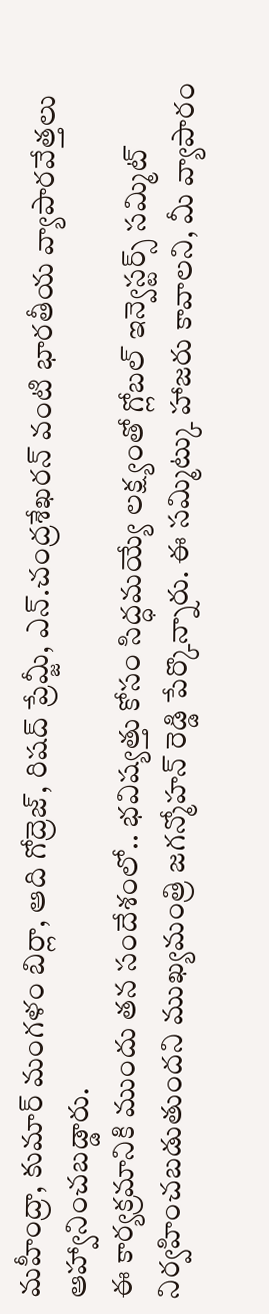మహీంద్రా, కుమార్ మంగళం బిర్లా, ఆది గోద్రెజ్, రిషద్ ప్రేమ్జీ, ఎన్.చంద్రశేఖరన్ వంటి భారతీయ వ్యాపారవేత్తలు ఆహ్వానించబడ్డారు.
ఈ కార్యక్రమానికి ముందు తన సందేశంలో.. భవిష్యత్తు కోసం సిద్ధమయ్యే లక్ష్యంతో గ్లోబల్ ఇన్వెస్టర్స్ సమ్మిట్ నిర్వహించబడుతుందని ముఖ్యమంత్రి జగన్మోహన్ రెడ్డి పేర్కొన్నారు. ఈ సమ్మిట్కు హాజరు కావాలని, మీ వ్యాపారం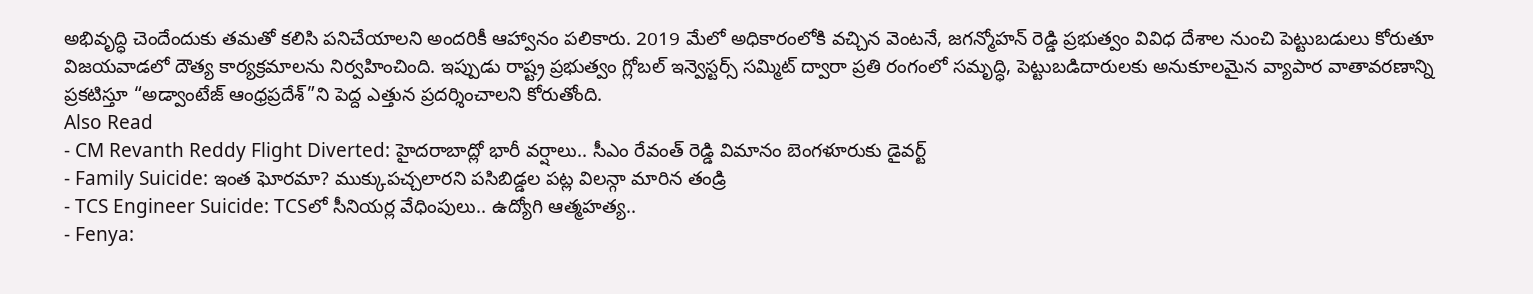అభివృద్ధి చెందేందుకు తమతో కలిసి పనిచేయాలని అందరికీ ఆహ్వానం పలికారు. 2019 మేలో అధికారంలోకి వచ్చిన వెంటనే, జగన్మోహన్ రెడ్డి ప్రభుత్వం వివిధ దేశాల నుంచి పెట్టుబడులు కోరుతూ విజయవాడలో దౌత్య కార్యక్రమాలను నిర్వహించింది. ఇప్పుడు రాష్ట్ర ప్రభుత్వం గ్లోబల్ ఇన్వెస్టర్స్ సమ్మిట్ ద్వారా ప్రతి రంగంలో సమృద్ధి, పెట్టుబడిదారులకు అనుకూలమైన వ్యాపార వాతావరణాన్ని ప్రకటిస్తూ “అడ్వాంటేజ్ ఆంధ్రప్రదేశ్”ని పెద్ద ఎత్తున ప్రదర్శించాలని కోరుతోంది.
Also Read
- CM Revanth Reddy Flight Diverted: హైదరాబాద్లో భారీ వర్షాలు.. సీఎం రేవంత్ రెడ్డి విమానం బెంగళూరుకు డైవర్ట్
- Family Suicide: ఇంత ఘోరమా? ముక్కుపచ్చలారని పసిబిడ్డల పట్ల విలన్గా మారిన తండ్రి
- TCS Engineer Suicide: TCSలో సీనియర్ల వేధింపులు.. ఉద్యోగి ఆత్మహత్య..
- Fenya: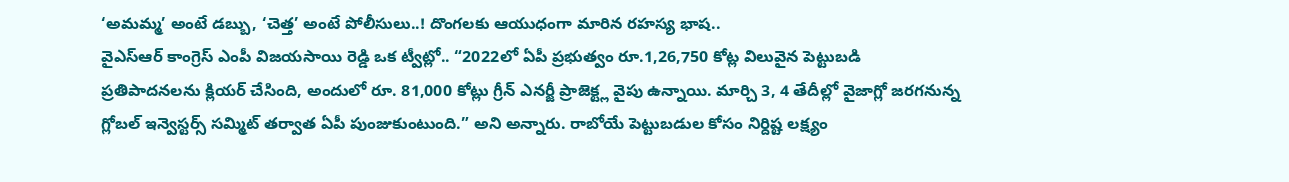‘అమమ్మ’ అంటే డబ్బు, ‘చెత్త’ అంటే పోలీసులు..! దొంగలకు ఆయుధంగా మారిన రహస్య భాష..
వైఎస్ఆర్ కాంగ్రెస్ ఎంపీ విజయసాయి రెడ్డి ఒక ట్వీట్లో.. “2022లో ఏపీ ప్రభుత్వం రూ.1,26,750 కోట్ల విలువైన పెట్టుబడి ప్రతిపాదనలను క్లియర్ చేసింది, అందులో రూ. 81,000 కోట్లు గ్రీన్ ఎనర్జీ ప్రాజెక్ట్ల వైపు ఉన్నాయి. మార్చి 3, 4 తేదీల్లో వైజాగ్లో జరగనున్న గ్లోబల్ ఇన్వెస్టర్స్ సమ్మిట్ తర్వాత ఏపీ పుంజుకుంటుంది.” అని అన్నారు. రాబోయే పెట్టుబడుల కోసం నిర్దిష్ట లక్ష్యం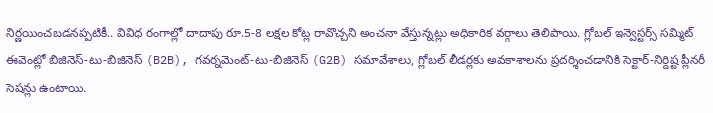నిర్ణయించబడనప్పటికీ.. వివిధ రంగాల్లో దాదాపు రూ.5-8 లక్షల కోట్ల రావొచ్చని అంచనా వేస్తున్నట్లు అధికారిక వర్గాలు తెలిపాయి. గ్లోబల్ ఇన్వెస్టర్స్ సమ్మిట్ ఈవెంట్లో బిజినెస్-టు-బిజినెస్ (B2B), గవర్నమెంట్-టు-బిజినెస్ (G2B) సమావేశాలు, గ్లోబల్ లీడర్లకు అవకాశాలను ప్రదర్శించడానికి సెక్టార్-నిర్దిష్ట ప్లీనరీ సెషన్లు ఉంటాయి.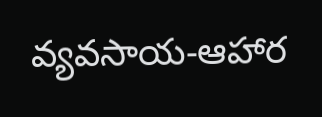వ్యవసాయ-ఆహార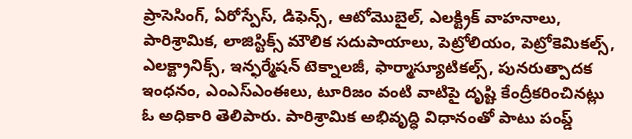ప్రాసెసింగ్, ఏరోస్పేస్, డిఫెన్స్, ఆటోమొబైల్, ఎలక్ట్రిక్ వాహనాలు, పారిశ్రామిక, లాజిస్టిక్స్ మౌలిక సదుపాయాలు, పెట్రోలియం, పెట్రోకెమికల్స్, ఎలక్ట్రానిక్స్, ఇన్ఫర్మేషన్ టెక్నాలజీ, ఫార్మాస్యూటికల్స్, పునరుత్పాదక ఇంధనం, ఎంఎస్ఎంఈలు, టూరిజం వంటి వాటిపై దృష్టి కేంద్రీకరించినట్లు ఓ అధికారి తెలిపారు. పారిశ్రామిక అభివృద్ధి విధానంతో పాటు పంప్డ్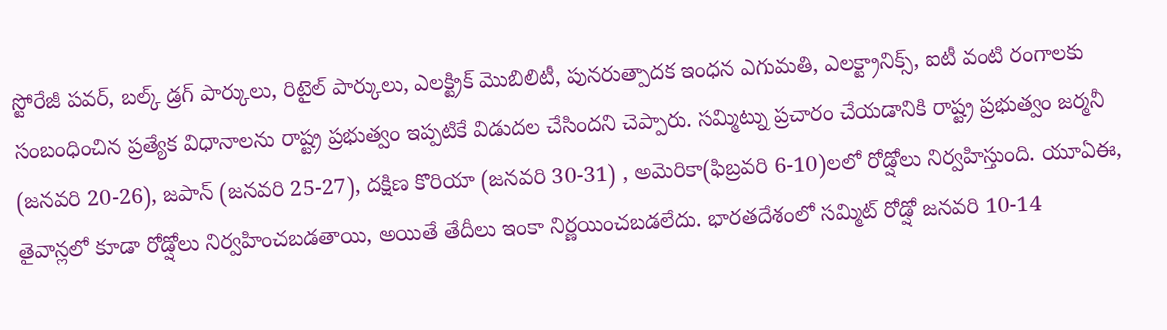స్టోరేజీ పవర్, బల్క్ డ్రగ్ పార్కులు, రిటైల్ పార్కులు, ఎలక్ట్రిక్ మొబిలిటీ, పునరుత్పాదక ఇంధన ఎగుమతి, ఎలక్ట్రానిక్స్, ఐటీ వంటి రంగాలకు సంబంధించిన ప్రత్యేక విధానాలను రాష్ట్ర ప్రభుత్వం ఇప్పటికే విడుదల చేసిందని చెప్పారు. సమ్మిట్ను ప్రచారం చేయడానికి రాష్ట్ర ప్రభుత్వం జర్మనీ (జనవరి 20-26), జపాన్ (జనవరి 25-27), దక్షిణ కొరియా (జనవరి 30-31) , అమెరికా(ఫిబ్రవరి 6-10)లలో రోడ్షోలు నిర్వహిస్తుంది. యూఏఈ, తైవాన్లలో కూడా రోడ్షోలు నిర్వహించబడతాయి, అయితే తేదీలు ఇంకా నిర్ణయించబడలేదు. భారతదేశంలో సమ్మిట్ రోడ్షో జనవరి 10-14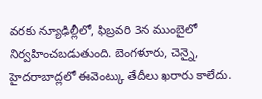వరకు న్యూఢిల్లీలో, ఫిబ్రవరి 3న ముంబైలో నిర్వహించబడుతుంది. బెంగళూరు, చెన్నై, హైదరాబాద్లలో ఈవెంట్కు తేదీలు ఖరారు కాలేదు.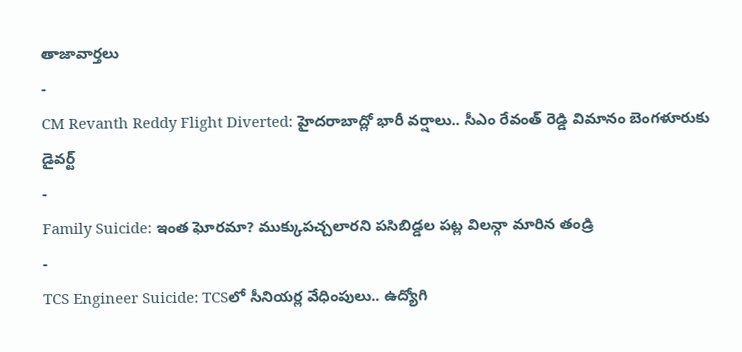తాజావార్తలు
-
CM Revanth Reddy Flight Diverted: హైదరాబాద్లో భారీ వర్షాలు.. సీఎం రేవంత్ రెడ్డి విమానం బెంగళూరుకు డైవర్ట్
-
Family Suicide: ఇంత ఘోరమా? ముక్కుపచ్చలారని పసిబిడ్డల పట్ల విలన్గా మారిన తండ్రి
-
TCS Engineer Suicide: TCSలో సీనియర్ల వేధింపులు.. ఉద్యోగి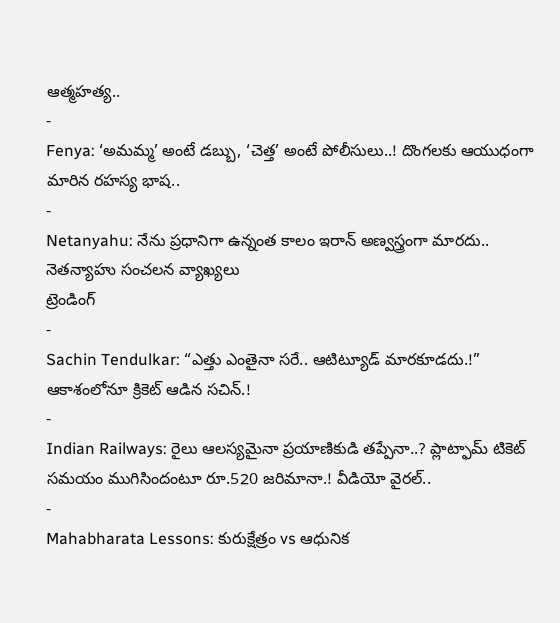ఆత్మహత్య..
-
Fenya: ‘అమమ్మ’ అంటే డబ్బు, ‘చెత్త’ అంటే పోలీసులు..! దొంగలకు ఆయుధంగా మారిన రహస్య భాష..
-
Netanyahu: నేను ప్రధానిగా ఉన్నంత కాలం ఇరాన్ అణ్వస్త్రంగా మారదు.. నెతన్యాహు సంచలన వ్యాఖ్యలు
ట్రెండింగ్
-
Sachin Tendulkar: “ఎత్తు ఎంతైనా సరే.. ఆటిట్యూడ్ మారకూడదు.!” ఆకాశంలోనూ క్రికెట్ ఆడిన సచిన్.!
-
Indian Railways: రైలు ఆలస్యమైనా ప్రయాణికుడి తప్పేనా..? ప్లాట్ఫామ్ టికెట్ సమయం ముగిసిందంటూ రూ.520 జరిమానా.! వీడియో వైరల్..
-
Mahabharata Lessons: కురుక్షేత్రం vs ఆధునిక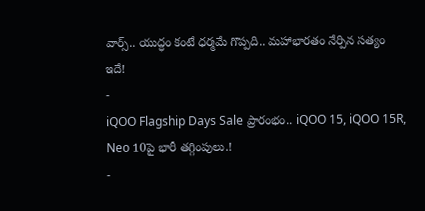వార్స్.. యుద్ధం కంటే ధర్మమే గొప్పది.. మహాభారతం నేర్పిన సత్యం ఇదే!
-
iQOO Flagship Days Sale ప్రారంభం.. iQOO 15, iQOO 15R, Neo 10పై భారీ తగ్గింపులు.!
-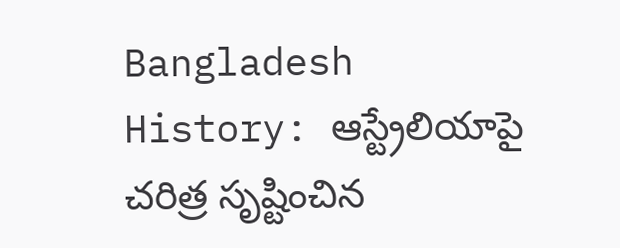Bangladesh History: ఆస్ట్రేలియాపై చరిత్ర సృష్టించిన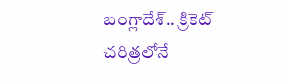బంగ్లాదేశ్.. క్రికెట్ చరిత్రలోనే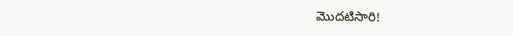మొదటిసారి!